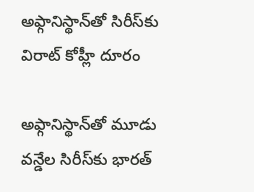అఫ్గానిస్థాన్‌తో సిరీస్‌కు విరాట్‌ కోహ్లీ దూరం

అఫ్గానిస్థాన్‌తో మూడు వన్డేల సిరీస్‌కు భారత్‌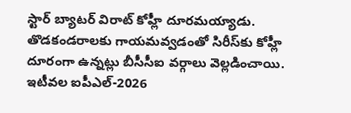స్టార్‌ బ్యాటర్‌ విరాట్‌ కోహ్లీ దూరమయ్యాడు. తొడకండరాలకు గాయమవ్వడంతో సిరీస్‌కు కోహ్లీ దూరంగా ఉన్నట్లు బీసీసీఐ వర్గాలు వెల్లడించాయి. ఇటీవల ఐపీఎల్-2026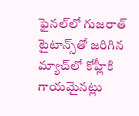ఫైనల్‌లో గుజరాత్ టైటాన్స్‌తో జరిగిన మ్యాచ్‌లో కోహ్లీకి గాయమైనట్లు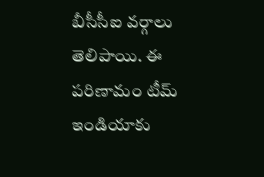బీసీసీఐ వర్గాలు తెలిపాయి. ఈ పరిణామం టీమ్ ఇండియాకు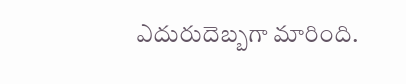ఎదురుదెబ్బగా మారింది.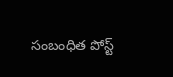సంబంధిత పోస్ట్